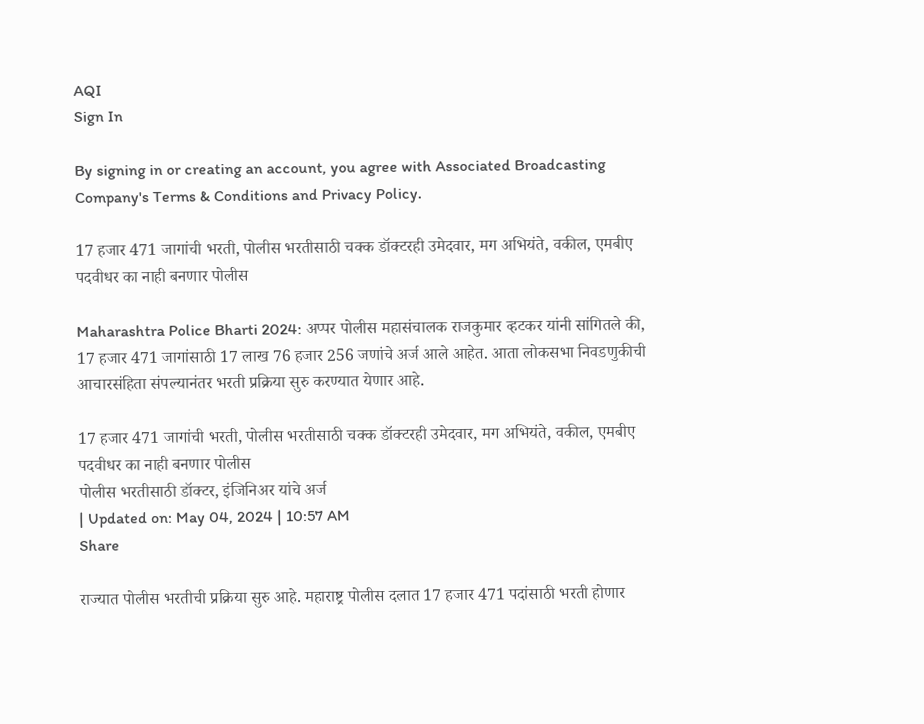AQI
Sign In

By signing in or creating an account, you agree with Associated Broadcasting Company's Terms & Conditions and Privacy Policy.

17 हजार 471 जागांची भरती, पोलीस भरतीसाठी चक्क डॉक्टरही उमेदवार, मग अभियंते, वकील, एमबीए पदवीधर का नाही बनणार पोलीस

Maharashtra Police Bharti 2024: अप्पर पोलीस महासंचालक राजकुमार व्हटकर यांनी सांगितले की, 17 हजार 471 जागांसाठी 17 लाख 76 हजार 256 जणांचे अर्ज आले आहेत. आता लोकसभा निवडणुकीची आचारसंहिता संपल्यानंतर भरती प्रक्रिया सुरु करण्यात येणार आहे.

17 हजार 471 जागांची भरती, पोलीस भरतीसाठी चक्क डॉक्टरही उमेदवार, मग अभियंते, वकील, एमबीए पदवीधर का नाही बनणार पोलीस
पोलीस भरतीसाठी डॉक्टर, इंजिनिअर यांचे अर्ज
| Updated on: May 04, 2024 | 10:57 AM
Share

राज्यात पोलीस भरतीची प्रक्रिया सुरु आहे. महाराष्ट्र पोलीस दलात 17 हजार 471 पदांसाठी भरती होणार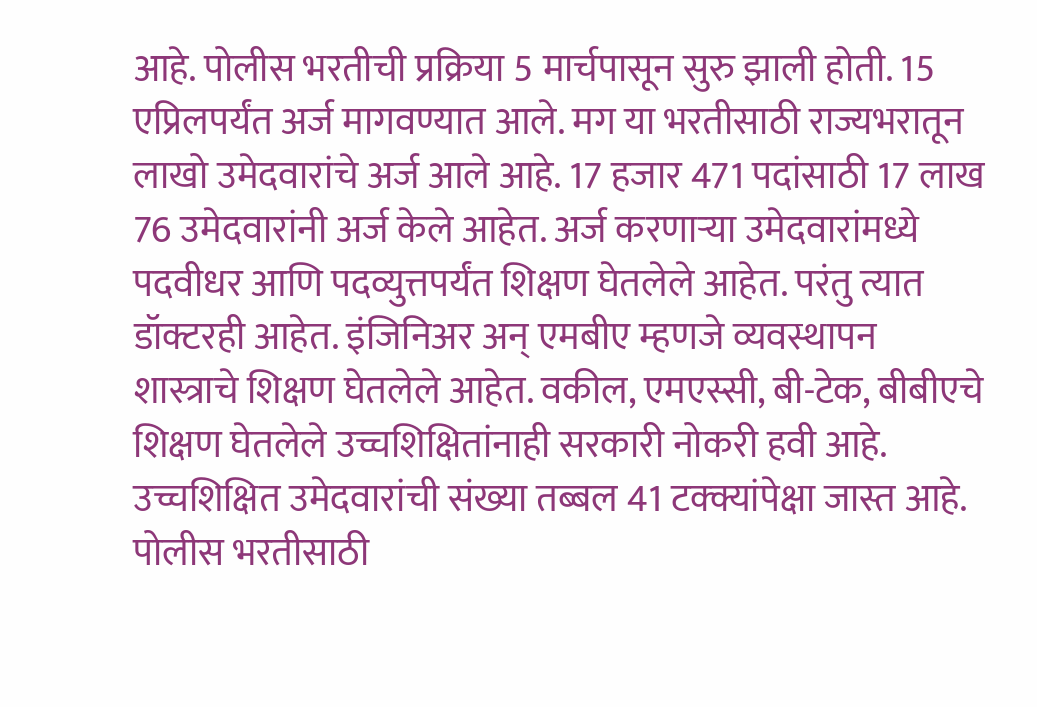आहे. पोलीस भरतीची प्रक्रिया 5 मार्चपासून सुरु झाली होती. 15 एप्रिलपर्यंत अर्ज मागवण्यात आले. मग या भरतीसाठी राज्यभरातून लाखो उमेदवारांचे अर्ज आले आहे. 17 हजार 471 पदांसाठी 17 लाख 76 उमेदवारांनी अर्ज केले आहेत. अर्ज करणाऱ्या उमेदवारांमध्ये पदवीधर आणि पदव्युत्तपर्यंत शिक्षण घेतलेले आहेत. परंतु त्यात डॉक्टरही आहेत. इंजिनिअर अन् एमबीए म्हणजे व्यवस्थापन शास्त्राचे शिक्षण घेतलेले आहेत. वकील, एमएस्सी, बी-टेक, बीबीएचे शिक्षण घेतलेले उच्चशिक्षितांनाही सरकारी नोकरी हवी आहे. उच्चशिक्षित उमेदवारांची संख्या तब्बल 41 टक्क्यांपेक्षा जास्त आहे. पोलीस भरतीसाठी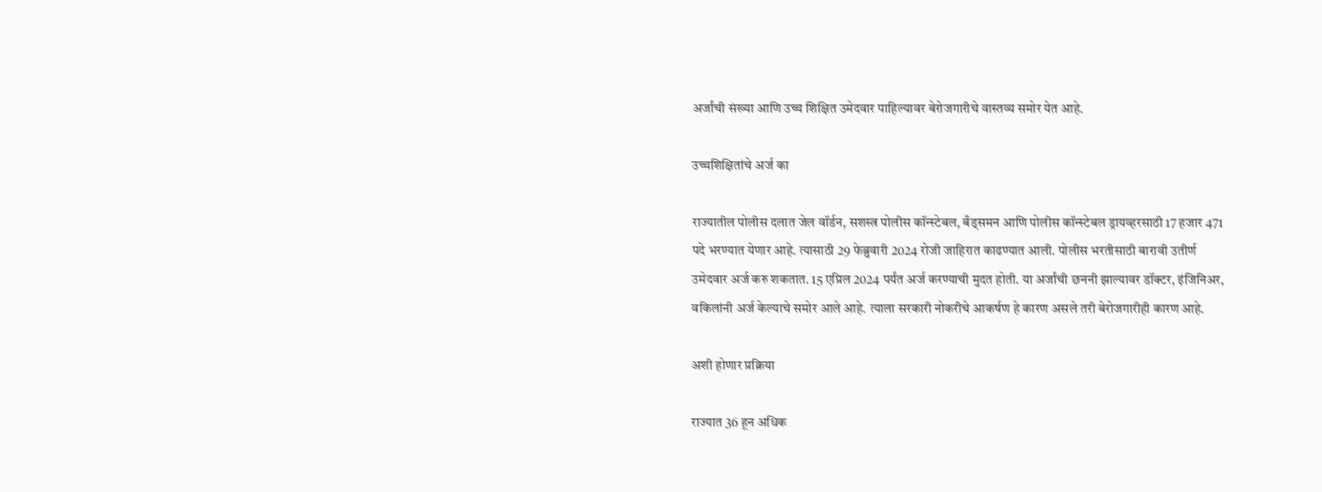अर्जांची संख्या आणि उच्च शिक्षित उमेदवार पाहिल्यावर बेरोजगारीचे वास्तव्य समोर येत आहे.

उच्चशिक्षितांचे अर्ज का

राज्यातील पोलीस दलात जेल वॉर्डन, सशस्त्र पोलीस कॉन्स्टेबल, बँड्समन आणि पोलीस कॉन्स्टेबल ड्रायव्हरसाठी 17 हजार 471 पदे भरण्यात येणार आहे. त्यासाठी 29 फेब्रुवारी 2024 रोजी जाहिरात काढण्यात आली. पोलीस भरतीसाठी बारावी उतीर्ण उमेदवार अर्ज करु शकतात. 15 एप्रिल 2024 पर्यंत अर्ज करण्याची मुदत होती. या अर्जांची छननी झाल्यावर डॉक्टर, इंजिनिअर, वकिलांनी अर्ज केल्याचे समोर आले आहे. त्याला सरकारी नोकरीचे आकर्षण हे कारण असले तरी बेरोजगारीही कारण आहे.

अशी होणार प्रक्रिया

राज्यात 36 हून अधिक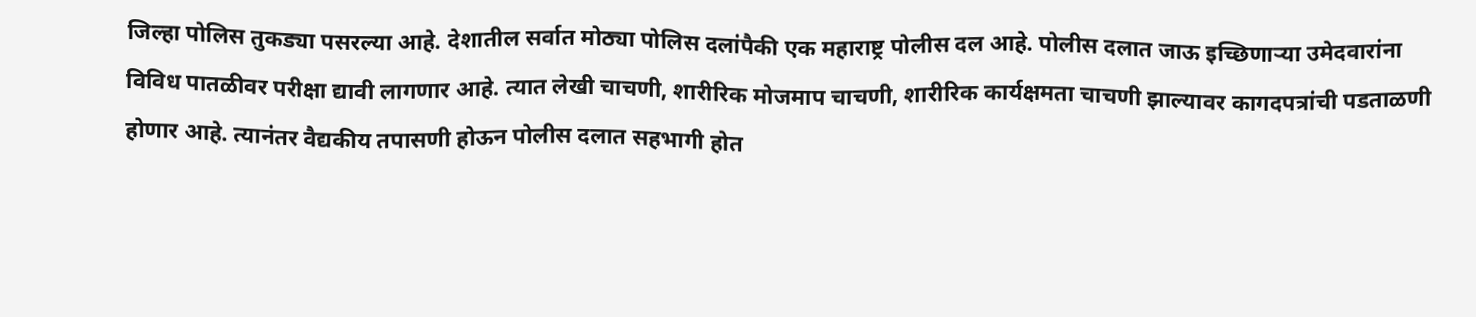जिल्हा पोलिस तुकड्या पसरल्या आहे. देशातील सर्वात मोठ्या पोलिस दलांपैकी एक महाराष्ट्र पोलीस दल आहे. पोलीस दलात जाऊ इच्छिणाऱ्या उमेदवारांना विविध पातळीवर परीक्षा द्यावी लागणार आहे. त्यात लेखी चाचणी, शारीरिक मोजमाप चाचणी, शारीरिक कार्यक्षमता चाचणी झाल्यावर कागदपत्रांची पडताळणी होणार आहे. त्यानंतर वैद्यकीय तपासणी होऊन पोलीस दलात सहभागी होत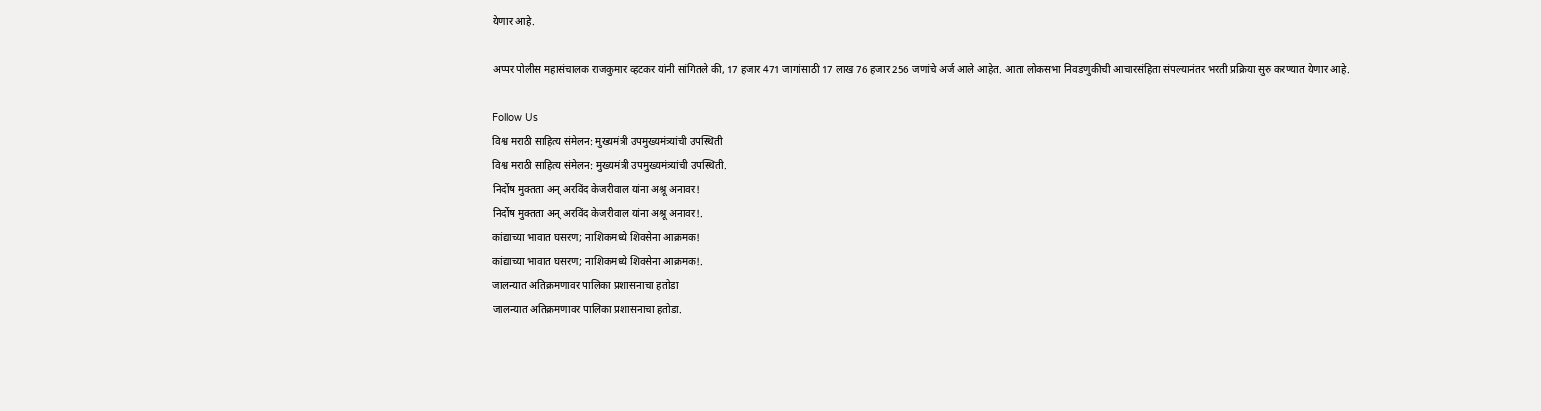येणार आहे.

अप्पर पोलीस महासंचालक राजकुमार व्हटकर यांनी सांगितले की, 17 हजार 471 जागांसाठी 17 लाख 76 हजार 256 जणांचे अर्ज आले आहेत. आता लोकसभा निवडणुकीची आचारसंहिता संपल्यानंतर भरती प्रक्रिया सुरु करण्यात येणार आहे.

Follow Us
विश्व मराठी साहित्य संमेलन: मुख्यमंत्री उपमुख्यमंत्र्यांची उपस्थिती
विश्व मराठी साहित्य संमेलन: मुख्यमंत्री उपमुख्यमंत्र्यांची उपस्थिती.
निर्दोष मुक्तता अन् अरविंद केजरीवाल यांना अश्रू अनावर!
निर्दोष मुक्तता अन् अरविंद केजरीवाल यांना अश्रू अनावर!.
कांद्याच्या भावात घसरण; नाशिकमध्ये शिवसेना आक्रमक!
कांद्याच्या भावात घसरण; नाशिकमध्ये शिवसेना आक्रमक!.
जालन्यात अतिक्रमणावर पालिका प्रशासनाचा हतोडा
जालन्यात अतिक्रमणावर पालिका प्रशासनाचा हतोडा.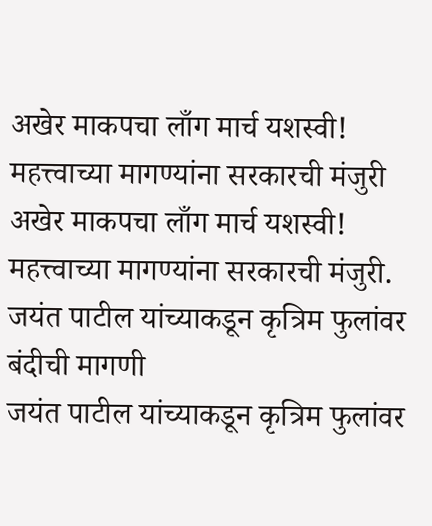अखेर माकपचा लाँग मार्च यशस्वी! महत्त्वाच्या मागण्यांना सरकारची मंजुरी
अखेर माकपचा लाँग मार्च यशस्वी! महत्त्वाच्या मागण्यांना सरकारची मंजुरी.
जयंत पाटील यांच्याकडून कृत्रिम फुलांवर बंदीची मागणी
जयंत पाटील यांच्याकडून कृत्रिम फुलांवर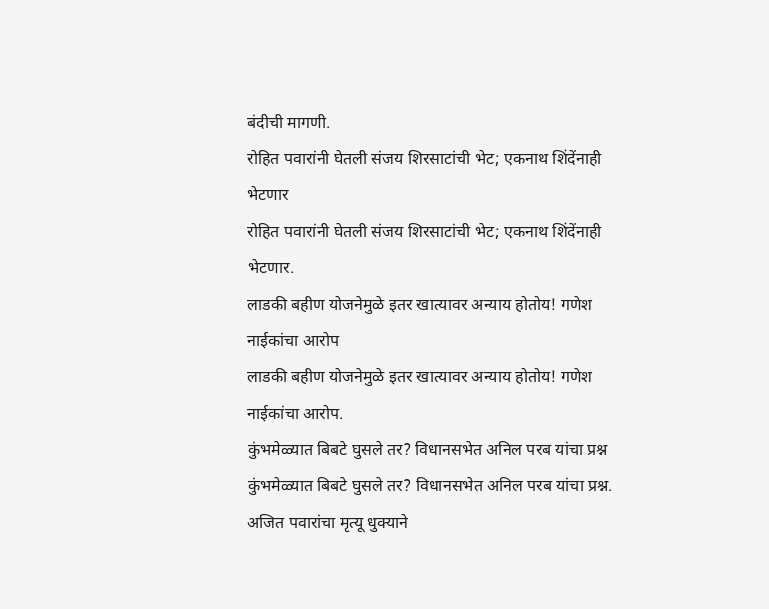बंदीची मागणी.
रोहित पवारांनी घेतली संजय शिरसाटांची भेट; एकनाथ शिंदेंनाही भेटणार
रोहित पवारांनी घेतली संजय शिरसाटांची भेट; एकनाथ शिंदेंनाही भेटणार.
लाडकी बहीण योजनेमुळे इतर खात्यावर अन्याय होतोय! गणेश नाईकांचा आरोप
लाडकी बहीण योजनेमुळे इतर खात्यावर अन्याय होतोय! गणेश नाईकांचा आरोप.
कुंभमेळ्यात बिबटे घुसले तर? विधानसभेत अनिल परब यांचा प्रश्न
कुंभमेळ्यात बिबटे घुसले तर? विधानसभेत अनिल परब यांचा प्रश्न.
अजित पवारांचा मृत्यू धुक्याने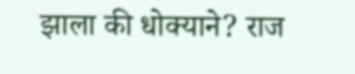झाला की धोक्याने? राज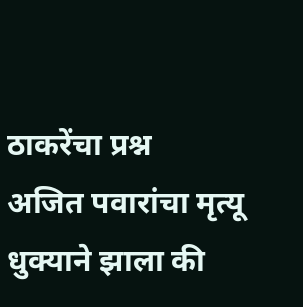ठाकरेंचा प्रश्न
अजित पवारांचा मृत्यू धुक्याने झाला की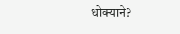धोक्याने?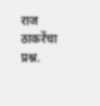राज ठाकरेंचा प्रश्न.